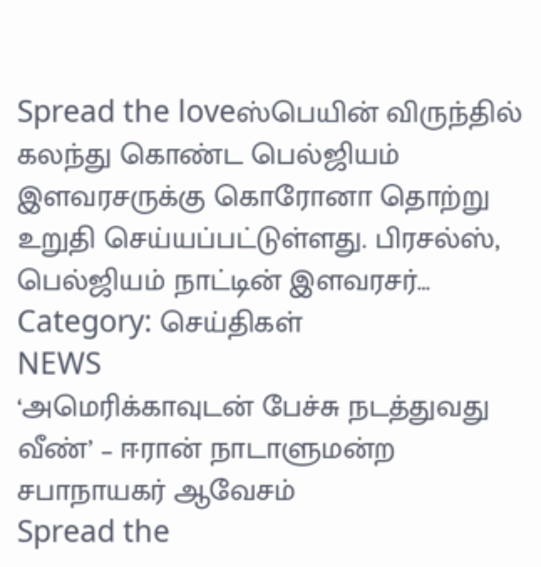Spread the loveஸ்பெயின் விருந்தில் கலந்து கொண்ட பெல்ஜியம் இளவரசருக்கு கொரோனா தொற்று உறுதி செய்யப்பட்டுள்ளது. பிரசல்ஸ், பெல்ஜியம் நாட்டின் இளவரசர்…
Category: செய்திகள்
NEWS
‘அமெரிக்காவுடன் பேச்சு நடத்துவது வீண்’ – ஈரான் நாடாளுமன்ற சபாநாயகர் ஆவேசம்
Spread the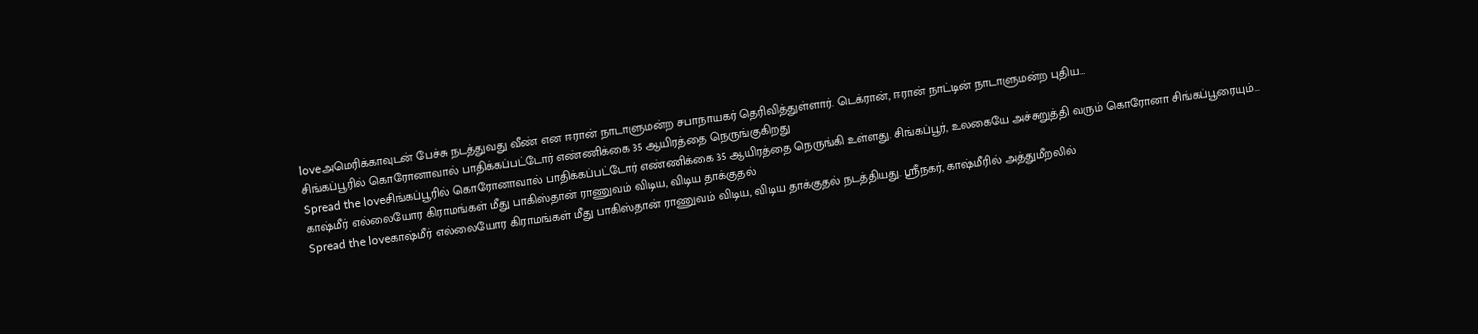loveஅமெரிக்காவுடன் பேச்சு நடத்துவது வீண் என ஈரான் நாடாளுமன்ற சபாநாயகர் தெரிவித்துள்ளார். டெக்ரான், ஈரான் நாட்டின் நாடாளுமன்ற புதிய…
சிங்கப்பூரில் கொரோனாவால் பாதிக்கப்பட்டோர் எண்ணிக்கை 35 ஆயிரத்தை நெருங்குகிறது
Spread the loveசிங்கப்பூரில் கொரோனாவால் பாதிக்கப்பட்டோர் எண்ணிக்கை 35 ஆயிரத்தை நெருங்கி உள்ளது. சிங்கப்பூர், உலகையே அச்சுறுத்தி வரும் கொரோனா சிங்கப்பூரையும்…
காஷ்மீர் எல்லையோர கிராமங்கள் மீது பாகிஸ்தான் ராணுவம் விடிய, விடிய தாக்குதல்
Spread the loveகாஷ்மீர் எல்லையோர கிராமங்கள் மீது பாகிஸ்தான் ராணுவம் விடிய, விடிய தாக்குதல் நடத்தியது. ஸ்ரீநகர், காஷ்மீரில் அத்துமீறலில்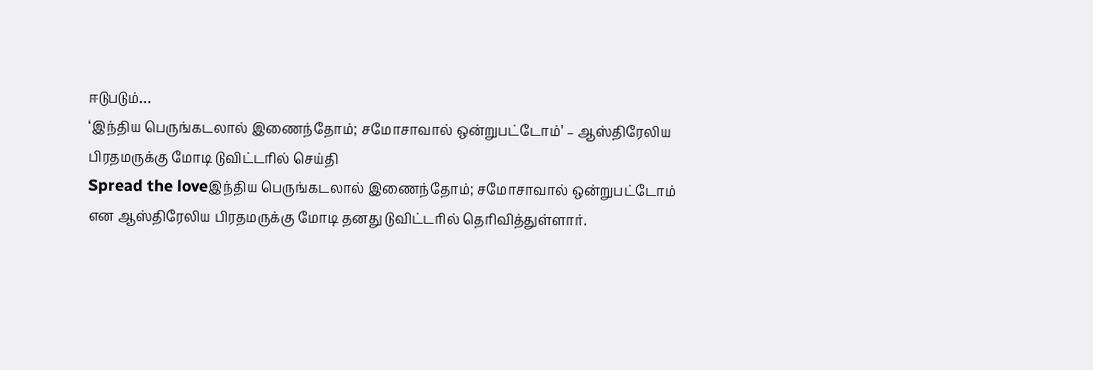ஈடுபடும்…
‘இந்திய பெருங்கடலால் இணைந்தோம்; சமோசாவால் ஒன்றுபட்டோம்’ – ஆஸ்திரேலிய பிரதமருக்கு மோடி டுவிட்டரில் செய்தி
Spread the loveஇந்திய பெருங்கடலால் இணைந்தோம்; சமோசாவால் ஒன்றுபட்டோம் என ஆஸ்திரேலிய பிரதமருக்கு மோடி தனது டுவிட்டரில் தெரிவித்துள்ளார்.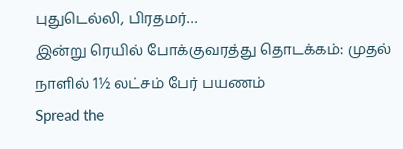புதுடெல்லி, பிரதமர்…
இன்று ரெயில் போக்குவரத்து தொடக்கம்: முதல் நாளில் 1½ லட்சம் பேர் பயணம்
Spread the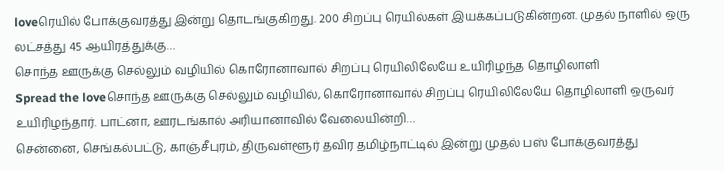loveரெயில் போக்குவரத்து இன்று தொடங்குகிறது. 200 சிறப்பு ரெயில்கள் இயக்கப்படுகின்றன. முதல் நாளில் ஒரு லட்சத்து 45 ஆயிரத்துக்கு…
சொந்த ஊருக்கு செல்லும் வழியில் கொரோனாவால் சிறப்பு ரெயிலிலேயே உயிரிழந்த தொழிலாளி
Spread the loveசொந்த ஊருக்கு செல்லும் வழியில், கொரோனாவால் சிறப்பு ரெயிலிலேயே தொழிலாளி ஒருவர் உயிரிழந்தார். பாட்னா, ஊரடங்கால் அரியானாவில் வேலையின்றி…
சென்னை, செங்கல்பட்டு, காஞ்சீபுரம், திருவள்ளூர் தவிர தமிழ்நாட்டில் இன்று முதல் பஸ் போக்குவரத்து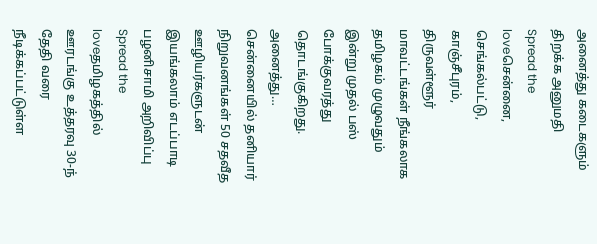அனைத்து கடைகளும் திறக்க அனுமதி
Spread the loveசென்னை, செங்கல்பட்டு, காஞ்சீபுரம், திருவள்ளூர் மாவட்டங்கள் நீங்கலாக தமிழகம் முழுவதும் இன்று முதல் பஸ் போக்குவரத்து தொடங்குகிறது. அனைத்து…
சென்னையில் தனியார் நிறுவனங்கள் 50 சதவீத ஊழியர்களுடன் இயங்கலாம் எடப்பாடி பழனிசாமி அறிவிப்பு
Spread the loveதமிழகத்தில் ஊரடங்கு உத்தரவு 30-ந் தேதி வரை நீடிக்கப்பட்டுள்ள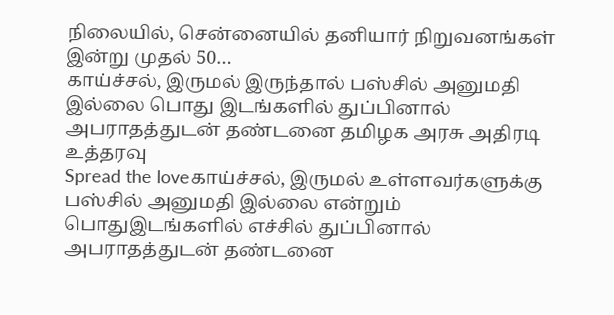நிலையில், சென்னையில் தனியார் நிறுவனங்கள் இன்று முதல் 50…
காய்ச்சல், இருமல் இருந்தால் பஸ்சில் அனுமதி இல்லை பொது இடங்களில் துப்பினால் அபராதத்துடன் தண்டனை தமிழக அரசு அதிரடி உத்தரவு
Spread the loveகாய்ச்சல், இருமல் உள்ளவர்களுக்கு பஸ்சில் அனுமதி இல்லை என்றும் பொதுஇடங்களில் எச்சில் துப்பினால் அபராதத்துடன் தண்டனை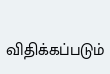விதிக்கப்படும்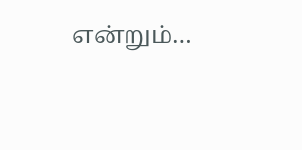என்றும்…